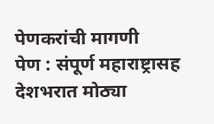पेणकरांची मागणी
पेण : संपूर्ण महाराष्ट्रासह देशभरात मोठ्या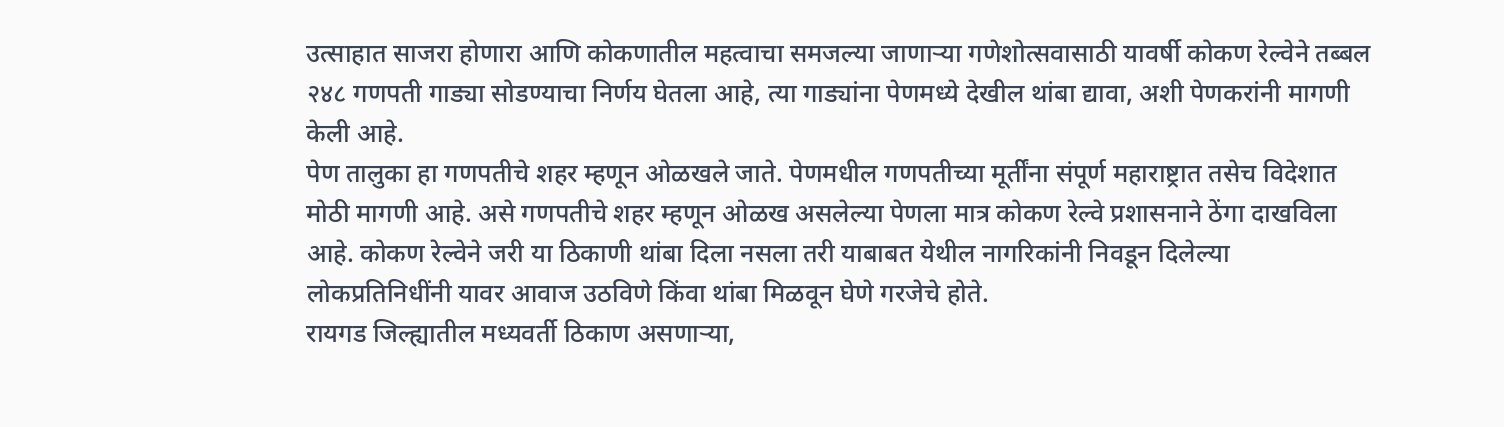उत्साहात साजरा होणारा आणि कोकणातील महत्वाचा समजल्या जाणाऱ्या गणेशोत्सवासाठी यावर्षी कोकण रेल्वेने तब्बल २४८ गणपती गाड्या सोडण्याचा निर्णय घेतला आहे, त्या गाड्यांना पेणमध्ये देखील थांबा द्यावा, अशी पेणकरांनी मागणी केली आहे.
पेण तालुका हा गणपतीचे शहर म्हणून ओळखले जाते. पेणमधील गणपतीच्या मूर्तींना संपूर्ण महाराष्ट्रात तसेच विदेशात मोठी मागणी आहे. असे गणपतीचे शहर म्हणून ओळख असलेल्या पेणला मात्र कोकण रेल्वे प्रशासनाने ठेंगा दाखविला आहे. कोकण रेल्वेने जरी या ठिकाणी थांबा दिला नसला तरी याबाबत येथील नागरिकांनी निवडून दिलेल्या लोकप्रतिनिधींनी यावर आवाज उठविणे किंवा थांबा मिळवून घेणे गरजेचे होते.
रायगड जिल्ह्यातील मध्यवर्ती ठिकाण असणाऱ्या,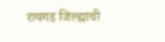रायगड जिल्ह्याची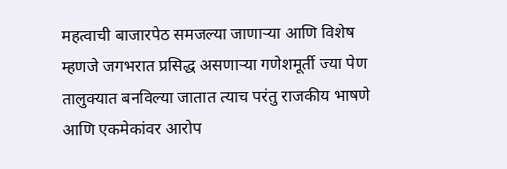महत्वाची बाजारपेठ समजल्या जाणाऱ्या आणि विशेष म्हणजे जगभरात प्रसिद्ध असणाऱ्या गणेशमूर्ती ज्या पेण तालुक्यात बनविल्या जातात त्याच परंतु राजकीय भाषणे आणि एकमेकांवर आरोप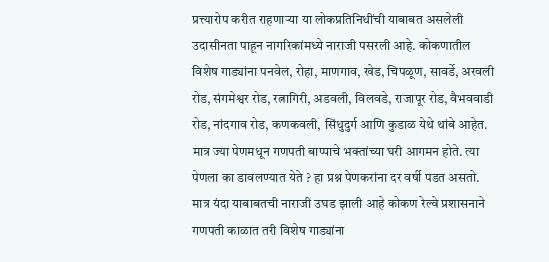प्रत्त्यारोप करीत राहणाऱ्या या लोकप्रतिनिधींची याबाबत असलेली उदासीनता पाहून नागरिकांमध्ये नाराजी पसरली आहे. कोकणातील विशेष गाड्यांना पनवेल, रोहा, माणगाव, खेड, चिपळूण, सावर्डे, अरवली रोड, संगमेश्वर रोड, रत्नागिरी, अडवली, विलवडे, राजापूर रोड, वैभववाडी रोड, नांदगाव रोड, कणकवली, सिंधुदुर्ग आणि कुडाळ येथे थांबे आहेत. मात्र ज्या पेणमधून गणपती बाप्पाचे भक्तांच्या घरी आगमन होते. त्या पेणला का डावलण्यात येते ? हा प्रश्न पेणकरांना दर वर्षी पडत असतो. मात्र यंदा याबाबतची नाराजी उघड झाली आहे कोकण रेल्वे प्रशासनाने गणपती काळात तरी विशेष गाड्यांना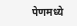पेणमध्ये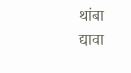थांबा द्यावा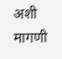अशी मागणी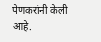पेणकरांनी केली आहे.